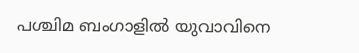പശ്ചിമ ബംഗാളില്‍ യുവാവിനെ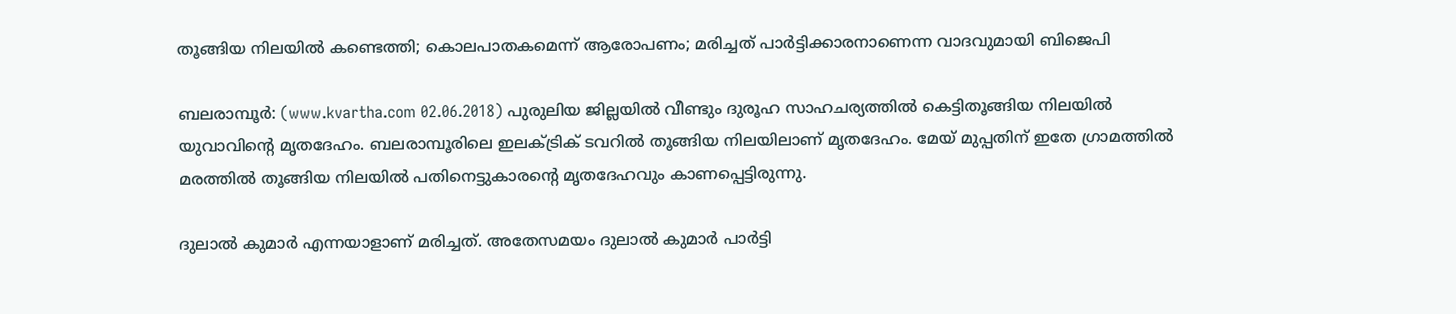തൂങ്ങിയ നിലയില്‍ കണ്ടെത്തി; കൊലപാതകമെന്ന് ആരോപണം; മരിച്ചത് പാര്‍ട്ടിക്കാരനാണെന്ന വാദവുമായി ബിജെപി

ബലരാമ്പൂര്‍: (www.kvartha.com 02.06.2018) പുരുലിയ ജില്ലയില്‍ വീണ്ടും ദുരൂഹ സാഹചര്യത്തില്‍ കെട്ടിതൂങ്ങിയ നിലയില്‍ യുവാവിന്റെ മൃതദേഹം. ബലരാമ്പൂരിലെ ഇലക്ട്രിക് ടവറില്‍ തൂങ്ങിയ നിലയിലാണ് മൃതദേഹം. മേയ് മുപ്പതിന് ഇതേ ഗ്രാമത്തില്‍ മരത്തില്‍ തൂങ്ങിയ നിലയില്‍ പതിനെട്ടുകാരന്റെ മൃതദേഹവും കാണപ്പെട്ടിരുന്നു.

ദുലാല്‍ കുമാര്‍ എന്നയാളാണ് മരിച്ചത്. അതേസമയം ദുലാല്‍ കുമാര്‍ പാര്‍ട്ടി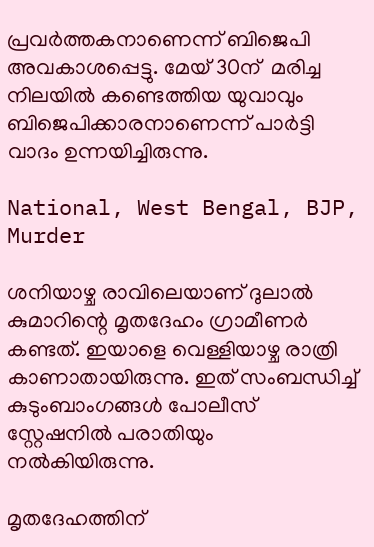പ്രവര്‍ത്തകനാണെന്ന് ബിജെപി അവകാശപ്പെട്ടു. മേയ് 30ന്  മരിച്ച നിലയില്‍ കണ്ടെത്തിയ യുവാവും ബിജെപിക്കാരനാണെന്ന് പാര്‍ട്ടി വാദം ഉന്നയിച്ചിരുന്നു.

National, West Bengal, BJP, Murder

ശനിയാഴ്ച രാവിലെയാണ് ദുലാല്‍ കുമാറിന്റെ മൃതദേഹം ഗ്രാമീണര്‍ കണ്ടത്. ഇയാളെ വെള്ളിയാഴ്ച രാത്രി കാണാതായിരുന്നു. ഇത് സംബന്ധിച്ച് കുടുംബാംഗങ്ങള്‍ പോലീസ് സ്റ്റേഷനില്‍ പരാതിയും നല്‍കിയിരുന്നു.

മൃതദേഹത്തിന്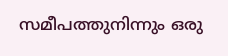സമീപത്തുനിന്നും ഒരു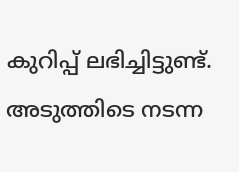കുറിപ്പ് ലഭിച്ചിട്ടുണ്ട്. അടുത്തിടെ നടന്ന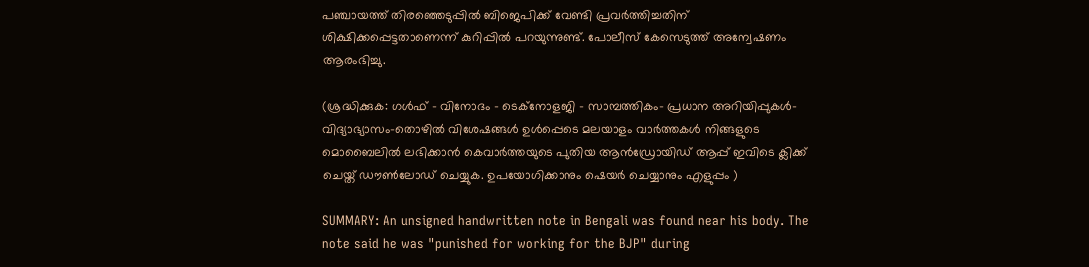പഞ്ചായത്ത് തിരഞ്ഞെടുപ്പില്‍ ബിജെപിക്ക് വേണ്ടി പ്രവര്‍ത്തിച്ചതിന് ശിക്ഷിക്കപ്പെട്ടതാണെന്ന് കുറിപ്പില്‍ പറയുന്നുണ്ട്. പോലീസ് കേസെടുത്ത് അന്വേഷണം ആരംഭിച്ചു.

(ശ്രദ്ധിക്കുക: ഗൾഫ് - വിനോദം - ടെക്നോളജി - സാമ്പത്തികം- പ്രധാന അറിയിപ്പുകൾ-വിദ്യാഭ്യാസം-തൊഴിൽ വിശേഷങ്ങൾ ഉൾപ്പെടെ മലയാളം വാർത്തകൾ നിങ്ങളുടെ മൊബൈലിൽ ലഭിക്കാൻ കെവാർത്തയുടെ പുതിയ ആൻഡ്രോയിഡ് ആപ്പ് ഇവിടെ ക്ലിക്ക് ചെയ്ത് ഡൗൺലോഡ് ചെയ്യുക. ഉപയോഗിക്കാനും ഷെയർ ചെയ്യാനും എളുപ്പം )

SUMMARY: An unsigned handwritten note in Bengali was found near his body. The note said he was "punished for working for the BJP" during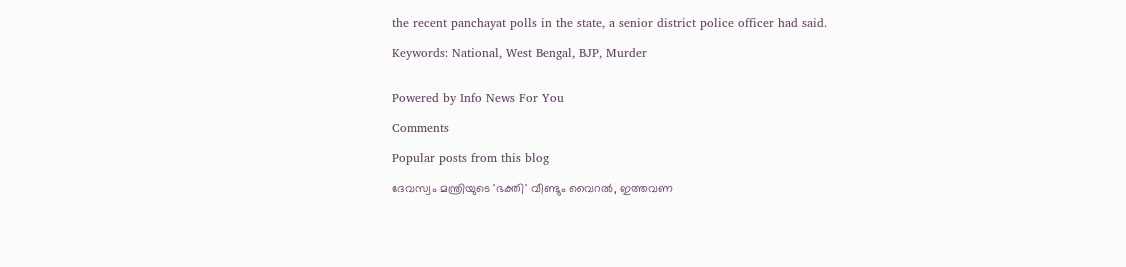the recent panchayat polls in the state, a senior district police officer had said.

Keywords: National, West Bengal, BJP, Murder


Powered by Info News For You

Comments

Popular posts from this blog

ദേവസ്വം മന്ത്രിയുടെ 'ഭക്തി' വീണ്ടും വൈറല്‍, ഇത്തവണ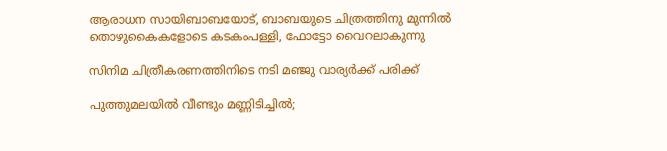ആരാധന സായിബാബയോട്, ബാബയുടെ ചിത്രത്തിനു മുന്നില്‍ തൊഴുകൈകളോടെ കടകംപള്ളി, ഫോട്ടോ വൈറലാകുന്നു

സിനിമ ചിത്രീകരണത്തിനിടെ നടി മഞ്ജു വാര്യര്‍ക്ക് പരിക്ക്

പുത്തുമലയില്‍ വീണ്ടും മണ്ണിടിച്ചില്‍;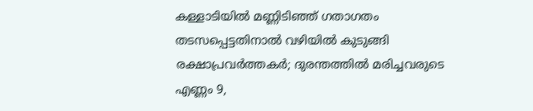കള്ളാടിയില്‍ മണ്ണിടിഞ്ഞ് ഗതാഗതം തടസപ്പെട്ടതിനാല്‍ വഴിയില്‍ കുടുങ്ങി രക്ഷാപ്രവര്‍ത്തകര്‍; ദുരന്തത്തില്‍ മരിച്ചവരുടെ എണ്ണം 9,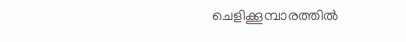ചെളിക്കൂമ്പാരത്തില്‍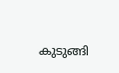കുടുങ്ങി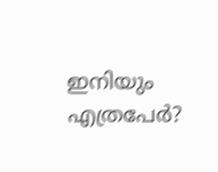ഇനിയും എത്രപേര്‍?